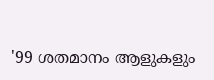'99 ശതമാനം ആളുകളും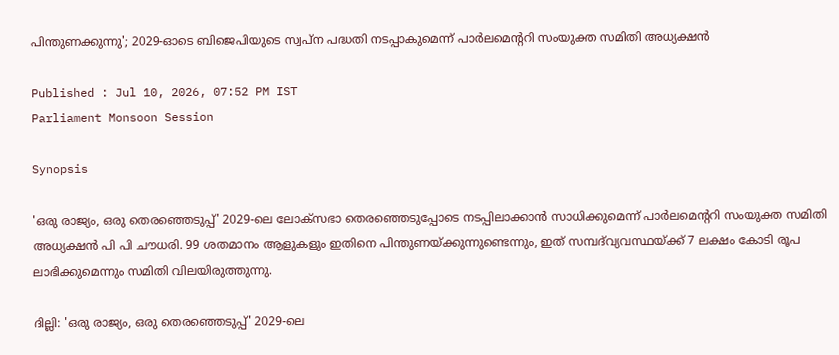പിന്തുണക്കുന്നു'; 2029-ഓടെ ബിജെപിയുടെ സ്വപ്ന പദ്ധതി നടപ്പാകുമെന്ന് പാർലമെന്ററി സംയുക്ത സമിതി അധ്യക്ഷൻ

Published : Jul 10, 2026, 07:52 PM IST
Parliament Monsoon Session

Synopsis

'ഒരു രാജ്യം, ഒരു തെരഞ്ഞെടുപ്പ്' 2029-ലെ ലോക്‌സഭാ തെരഞ്ഞെടുപ്പോടെ നടപ്പിലാക്കാൻ സാധിക്കുമെന്ന് പാർലമെന്ററി സംയുക്ത സമിതി അധ്യക്ഷൻ പി പി ചൗധരി. 99 ശതമാനം ആളുകളും ഇതിനെ പിന്തുണയ്ക്കുന്നുണ്ടെന്നും, ഇത് സമ്പദ്‌വ്യവസ്ഥയ്ക്ക് 7 ലക്ഷം കോടി രൂപ ലാഭിക്കുമെന്നും സമിതി വിലയിരുത്തുന്നു.

ദില്ലി: 'ഒരു രാജ്യം, ഒരു തെരഞ്ഞെടുപ്പ്' 2029-ലെ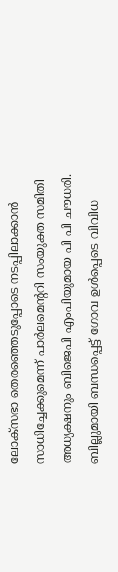ലോക്‌സഭാ തെരഞ്ഞെടുപ്പോടെ നടപ്പിലാക്കാൻ സാധിച്ചേക്കുമെന്ന് പാർലമെന്ററി സംയുക്ത സമിതി അധ്യക്ഷനും ബിജെപി എംപിയുമായ പി പി ചൗധരി. ബില്ലുമായി ബന്ധപ്പെട്ട് ഗോവ ഉൾപ്പെടെ വിവിധ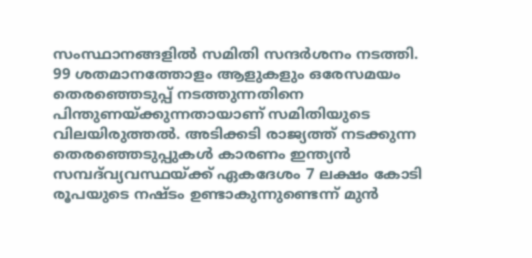സംസ്ഥാനങ്ങളിൽ സമിതി സന്ദർശനം നടത്തി. 99 ശതമാനത്തോളം ആളുകളും ഒരേസമയം തെരഞ്ഞെടുപ്പ് നടത്തുന്നതിനെ പിന്തുണയ്ക്കുന്നതായാണ് സമിതിയുടെ വിലയിരുത്തൽ. അടിക്കടി രാജ്യത്ത് നടക്കുന്ന തെരഞ്ഞെടുപ്പുകൾ കാരണം ഇന്ത്യൻ സമ്പദ്‌വ്യവസ്ഥയ്ക്ക് ഏകദേശം 7 ലക്ഷം കോടി രൂപയുടെ നഷ്ടം ഉണ്ടാകുന്നുണ്ടെന്ന് മുൻ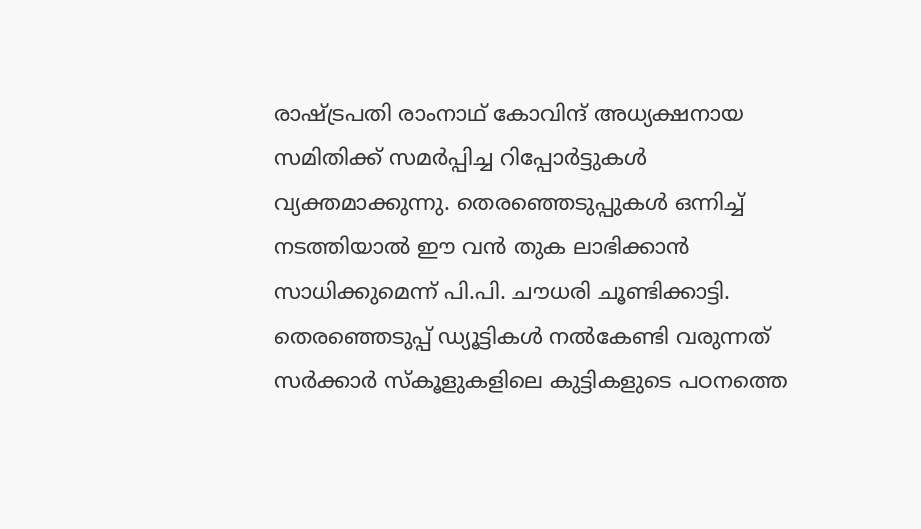രാഷ്ട്രപതി രാംനാഥ് കോവിന്ദ് അധ്യക്ഷനായ സമിതിക്ക് സമർപ്പിച്ച റിപ്പോർട്ടുകൾ വ്യക്തമാക്കുന്നു. തെരഞ്ഞെടുപ്പുകൾ ഒന്നിച്ച് നടത്തിയാൽ ഈ വൻ തുക ലാഭിക്കാൻ സാധിക്കുമെന്ന് പി.പി. ചൗധരി ചൂണ്ടിക്കാട്ടി. തെരഞ്ഞെടുപ്പ് ഡ്യൂട്ടികൾ നൽകേണ്ടി വരുന്നത് സർക്കാർ സ്കൂളുകളിലെ കുട്ടികളുടെ പഠനത്തെ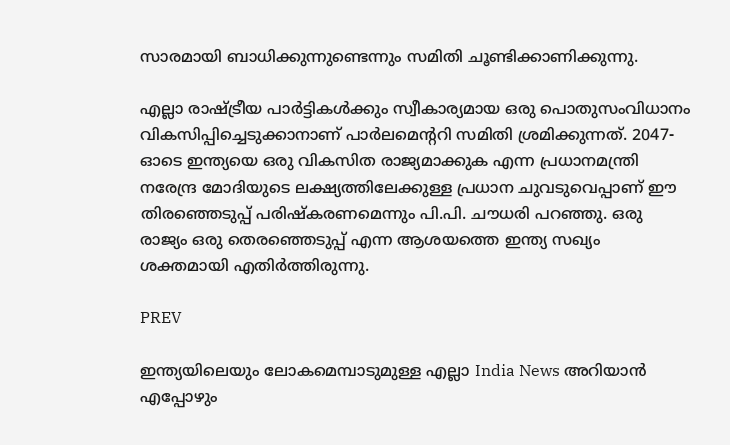സാരമായി ബാധിക്കുന്നുണ്ടെന്നും സമിതി ചൂണ്ടിക്കാണിക്കുന്നു.

എല്ലാ രാഷ്ട്രീയ പാർട്ടികൾക്കും സ്വീകാര്യമായ ഒരു പൊതുസംവിധാനം വികസിപ്പിച്ചെടുക്കാനാണ് പാർലമെന്ററി സമിതി ശ്രമിക്കുന്നത്. 2047-ഓടെ ഇന്ത്യയെ ഒരു വികസിത രാജ്യമാക്കുക എന്ന പ്രധാനമന്ത്രി നരേന്ദ്ര മോദിയുടെ ലക്ഷ്യത്തിലേക്കുള്ള പ്രധാന ചുവടുവെപ്പാണ് ഈ തിരഞ്ഞെടുപ്പ് പരിഷ്‌കരണമെന്നും പി.പി. ചൗധരി പറഞ്ഞു. ഒരു രാജ്യം ഒരു തെരഞ്ഞെടുപ്പ് എന്ന ആശയത്തെ ഇന്ത്യ സഖ്യം ശക്തമായി എതിർത്തിരുന്നു.

PREV

ഇന്ത്യയിലെയും ലോകമെമ്പാടുമുള്ള എല്ലാ India News അറിയാൻ എപ്പോഴും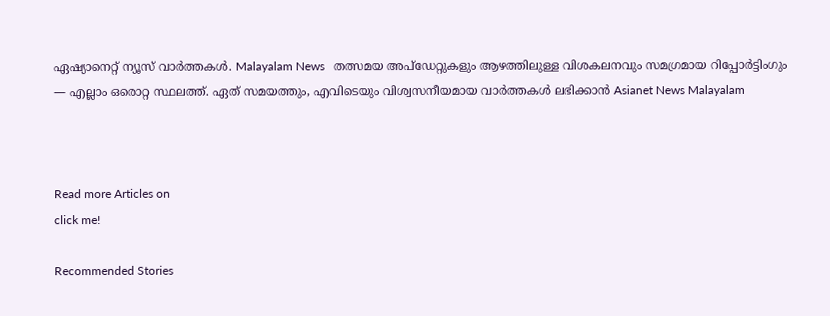ഏഷ്യാനെറ്റ് ന്യൂസ് വാർത്തകൾ. Malayalam News   തത്സമയ അപ്‌ഡേറ്റുകളും ആഴത്തിലുള്ള വിശകലനവും സമഗ്രമായ റിപ്പോർട്ടിംഗും — എല്ലാം ഒരൊറ്റ സ്ഥലത്ത്. ഏത് സമയത്തും, എവിടെയും വിശ്വസനീയമായ വാർത്തകൾ ലഭിക്കാൻ Asianet News Malayalam



Read more Articles on
click me!

Recommended Stories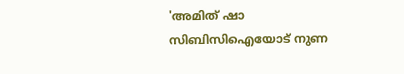'അമിത് ഷാ സിബിസിഐയോട് നുണ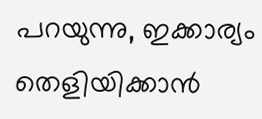പറയുന്നു, ഇക്കാര്യം തെളിയിക്കാൻ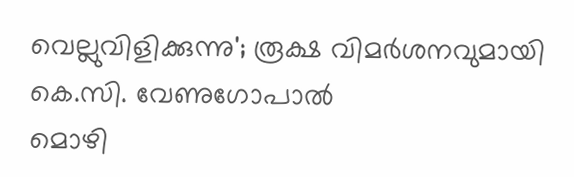വെല്ലുവിളിക്കുന്നു'; രൂക്ഷ വിമർശനവുമായി കെ.സി. വേണുഗോപാൽ
മൊഴി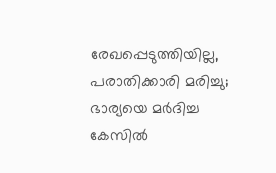രേഖപ്പെടുത്തിയില്ല, പരാതിക്കാരി മരിച്ചു; ഭാര്യയെ മർദിച്ച കേസിൽ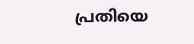പ്രതിയെ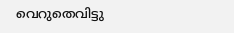വെറുതെവിട്ടു